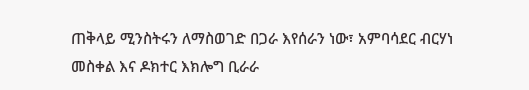ጠቅላይ ሚንስትሩን ለማስወገድ በጋራ እየሰራን ነው፣ አምባሳደር ብርሃነ መስቀል እና ዶክተር እክሎግ ቢራራ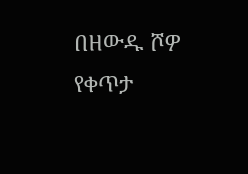በዘውዱ ሾዎ የቀጥታ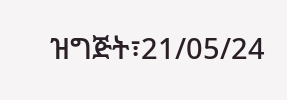ዝግጅት፣21/05/24